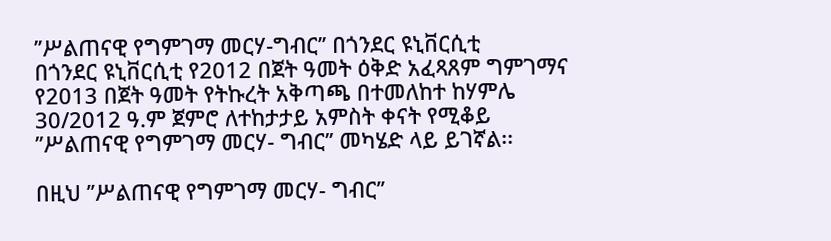’’ሥልጠናዊ የግምገማ መርሃ-ግብር’’ በጎንደር ዩኒቨርሲቲ
በጎንደር ዩኒቨርሲቲ የ2012 በጀት ዓመት ዕቅድ አፈጻጸም ግምገማና የ2013 በጀት ዓመት የትኩረት አቅጣጫ በተመለከተ ከሃምሌ 30/2012 ዓ.ም ጀምሮ ለተከታታይ አምስት ቀናት የሚቆይ ’’ሥልጠናዊ የግምገማ መርሃ- ግብር’’ መካሄድ ላይ ይገኛል፡፡

በዚህ ’’ሥልጠናዊ የግምገማ መርሃ- ግብር’’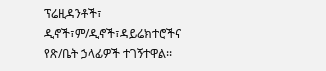ፕሬዚዳንቶች፣ ዲኖች፣ም/ዲኖች፣ዳይሬክተሮችና የጽ/ቤት ኃላፊዎች ተገኝተዋል፡፡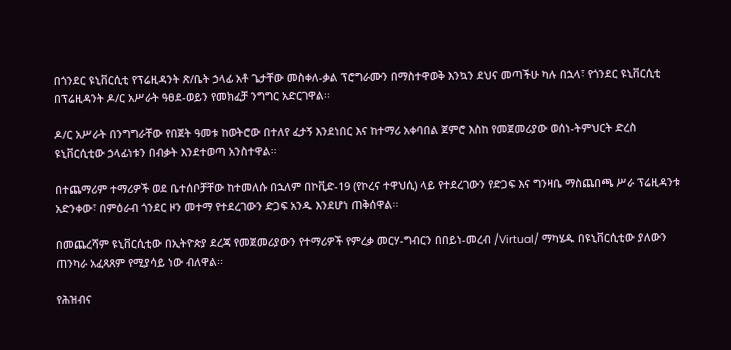በጎንደር ዩኒቨርሲቲ የፕሬዚዳንት ጽ/ቤት ኃላፊ አቶ ጌታቸው መስቀለ-ቃል ፕሮግራሙን በማስተዋወቅ እንኳን ደህና መጣችሁ ካሉ በኋላ፣ የጎንደር ዩኒቨርሲቲ በፕሬዚዳንት ዶ/ር አሥራት ዓፀደ-ወይን የመክፈቻ ንግግር አድርገዋል፡፡

ዶ/ር አሥራት በንግግራቸው የበጀት ዓመቱ ከወትሮው በተለየ ፈታኝ እንደነበር እና ከተማሪ አቀባበል ጀምሮ እስከ የመጀመሪያው ወሰነ-ትምህርት ድረስ ዩኒቨርሲቲው ኃላፊነቱን በብቃት እንደተወጣ አንስተዋል፡፡

በተጨማሪም ተማሪዎች ወደ ቤተሰቦቻቸው ከተመለሱ በኋለም በኮቪድ-19 (የኮረና ተዋህሲ) ላይ የተደረገውን የድጋፍ እና ግንዛቤ ማስጨበጫ ሥራ ፕሬዚዳንቱ አድንቀው፣ በምዕራብ ጎንደር ዞን መተማ የተደረገውን ድጋፍ አንዱ እንደሆነ ጠቅሰዋል፡፡

በመጨረሻም ዩኒቨርሲቲው በኢትዮጵያ ደረጃ የመጀመሪያውን የተማሪዎች የምረቃ መርሃ-ግብርን በበይነ-መረብ /Virtual/ ማካሄዱ በዩኒቨርሲቲው ያለውን ጠንካራ አፈጻጸም የሚያሳይ ነው ብለዋል፡፡

የሕዝብና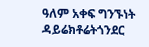ዓለም አቀፍ ግንኙነት ዳይሬክቶሬትጎንደር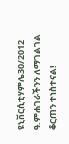ዩኒቨርሲቲሃምሌ30/2012 ዓ.ምሐገራችንን ለማገልገል ቆርጠን ተነስተናል!